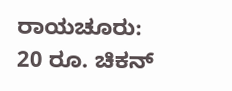ರಾಯಚೂರು: 20 ರೂ. ಚಿಕನ್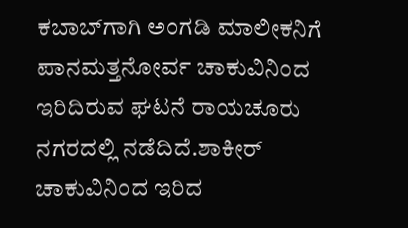ಕಬಾಬ್‍ಗಾಗಿ ಅಂಗಡಿ ಮಾಲೀಕನಿಗೆ ಪಾನಮತ್ತನೋರ್ವ ಚಾಕುವಿನಿಂದ ಇರಿದಿರುವ ಘಟನೆ ರಾಯಚೂರು ನಗರದಲ್ಲಿ ನಡೆದಿದೆ.ಶಾಕೀರ್ ಚಾಕುವಿನಿಂದ ಇರಿದ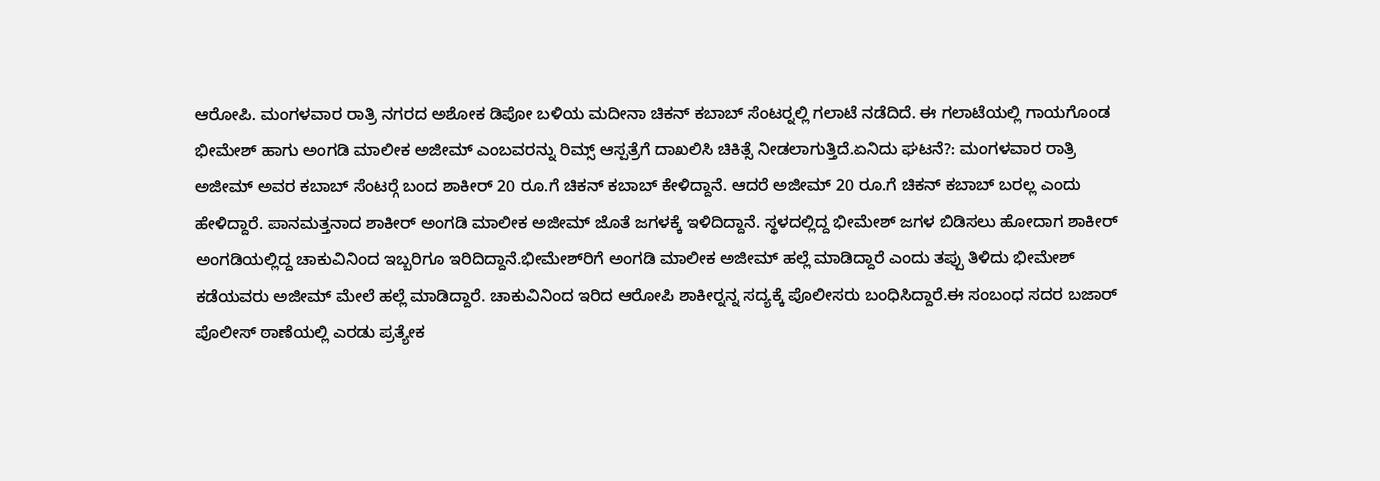ಆರೋಪಿ. ಮಂಗಳವಾರ ರಾತ್ರಿ ನಗರದ ಅಶೋಕ ಡಿಪೋ ಬಳಿಯ ಮದೀನಾ ಚಿಕನ್ ಕಬಾಬ್ ಸೆಂಟರ್‍ನಲ್ಲಿ ಗಲಾಟೆ ನಡೆದಿದೆ. ಈ ಗಲಾಟೆಯಲ್ಲಿ ಗಾಯಗೊಂಡ ಭೀಮೇಶ್ ಹಾಗು ಅಂಗಡಿ ಮಾಲೀಕ ಅಜೀಮ್ ಎಂಬವರನ್ನು ರಿಮ್ಸ್ ಆಸ್ಪತ್ರೆಗೆ ದಾಖಲಿಸಿ ಚಿಕಿತ್ಸೆ ನೀಡಲಾಗುತ್ತಿದೆ.ಏನಿದು ಘಟನೆ?: ಮಂಗಳವಾರ ರಾತ್ರಿ ಅಜೀಮ್ ಅವರ ಕಬಾಬ್ ಸೆಂಟರ್‍ಗೆ ಬಂದ ಶಾಕೀರ್ 20 ರೂ.ಗೆ ಚಿಕನ್ ಕಬಾಬ್ ಕೇಳಿದ್ದಾನೆ. ಆದರೆ ಅಜೀಮ್ 20 ರೂ.ಗೆ ಚಿಕನ್ ಕಬಾಬ್ ಬರಲ್ಲ ಎಂದು ಹೇಳಿದ್ದಾರೆ. ಪಾನಮತ್ತನಾದ ಶಾಕೀರ್ ಅಂಗಡಿ ಮಾಲೀಕ ಅಜೀಮ್ ಜೊತೆ ಜಗಳಕ್ಕೆ ಇಳಿದಿದ್ದಾನೆ. ಸ್ಥಳದಲ್ಲಿದ್ದ ಭೀಮೇಶ್ ಜಗಳ ಬಿಡಿಸಲು ಹೋದಾಗ ಶಾಕೀರ್ ಅಂಗಡಿಯಲ್ಲಿದ್ದ ಚಾಕುವಿನಿಂದ ಇಬ್ಬರಿಗೂ ಇರಿದಿದ್ದಾನೆ.ಭೀಮೇಶ್‍ರಿಗೆ ಅಂಗಡಿ ಮಾಲೀಕ ಅಜೀಮ್ ಹಲ್ಲೆ ಮಾಡಿದ್ದಾರೆ ಎಂದು ತಪ್ಪು ತಿಳಿದು ಭೀಮೇಶ್ ಕಡೆಯವರು ಅಜೀಮ್ ಮೇಲೆ ಹಲ್ಲೆ ಮಾಡಿದ್ದಾರೆ. ಚಾಕುವಿನಿಂದ ಇರಿದ ಆರೋಪಿ ಶಾಕೀರ್‍ನನ್ನ ಸದ್ಯಕ್ಕೆ ಪೊಲೀಸರು ಬಂಧಿಸಿದ್ದಾರೆ.ಈ ಸಂಬಂಧ ಸದರ ಬಜಾರ್ ಪೊಲೀಸ್ ಠಾಣೆಯಲ್ಲಿ ಎರಡು ಪ್ರತ್ಯೇಕ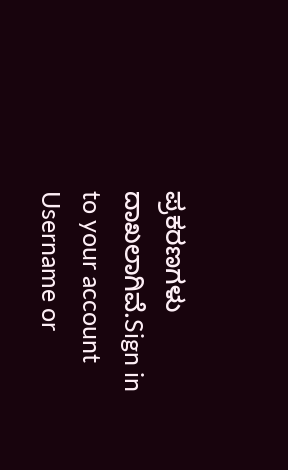ಪ್ರಕರಣಗಳು ದಾಖಲಾಗಿವೆ.Sign in to your account
Username or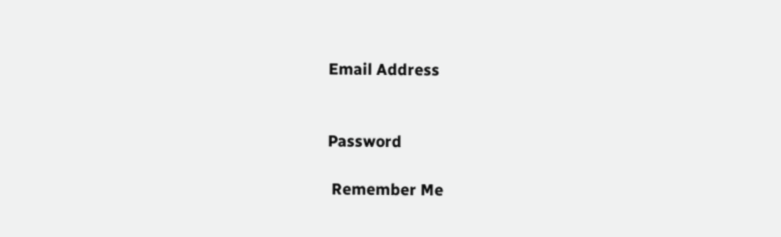Email Address


Password

 Remember Me